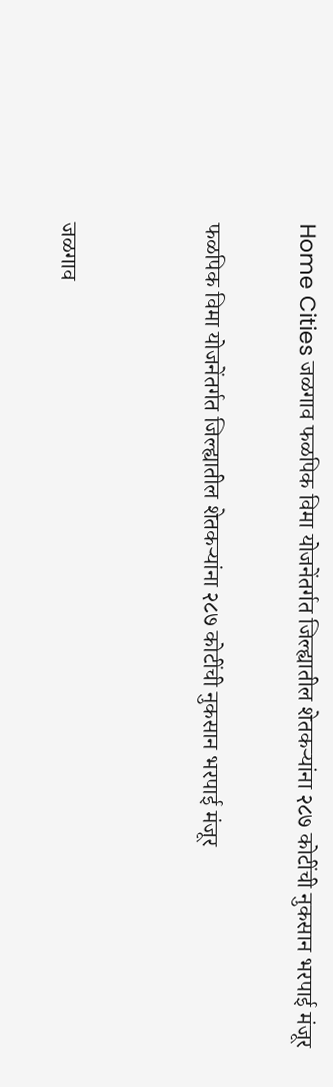Home Cities जळगाव फळपिक विमा योजनेंतर्गत जिल्ह्यातील शेतकऱ्यांना २८७ कोटींची नुकसान भरपाई मंजूर

फळपिक विमा योजनेंतर्गत जिल्ह्यातील शेतकऱ्यांना २८७ कोटींची नुकसान भरपाई मंजूर


जळगाव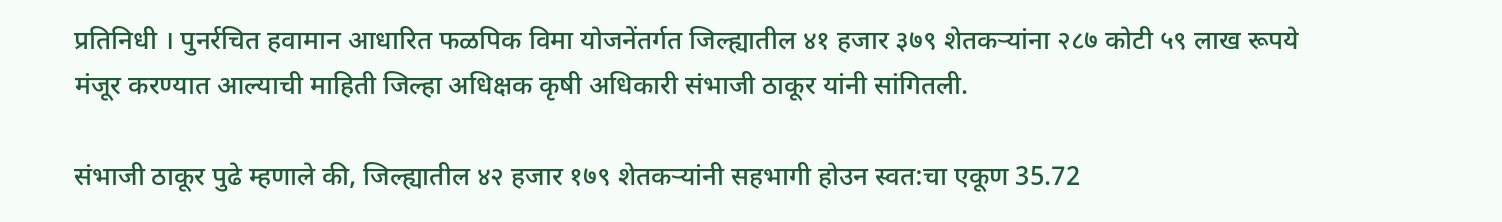प्रतिनिधी । पुनर्रचित हवामान आधारित फळपिक विमा योजनेंतर्गत जिल्ह्यातील ४१ हजार ३७९ शेतकऱ्यांना २८७ कोटी ५९ लाख रूपये मंजूर करण्यात आल्याची माहिती जिल्हा अधिक्षक कृषी अधिकारी संभाजी ठाकूर यांनी सांगितली.

संभाजी ठाकूर पुढे म्हणाले की, जिल्ह्यातील ४२ हजार १७९ शेतकऱ्‍यांनी सहभागी होउन स्वत:चा एकूण 35.72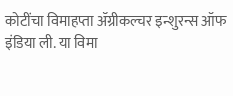कोटींचा विमाहप्ता ॲग्रीकल्चर इन्शुरन्स ऑफ इंडिया ली. या विमा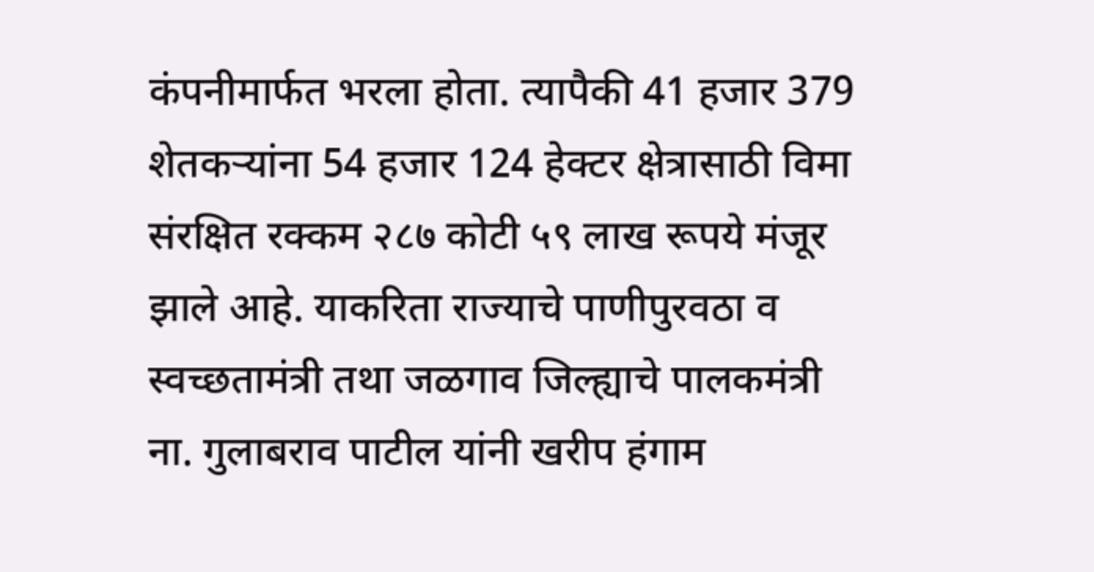कंपनीमार्फत भरला होता. त्यापैकी 41 हजार 379 शेतकऱ्‍यांना 54 हजार 124 हेक्टर क्षेत्रासाठी विमा संरक्षित रक्कम २८७ कोटी ५९ लाख रूपये मंजूर झाले आहे. याकरिता राज्याचे पाणीपुरवठा व स्वच्छतामंत्री तथा जळगाव जिल्ह्याचे पालकमंत्री ना. गुलाबराव पाटील यांनी खरीप हंगाम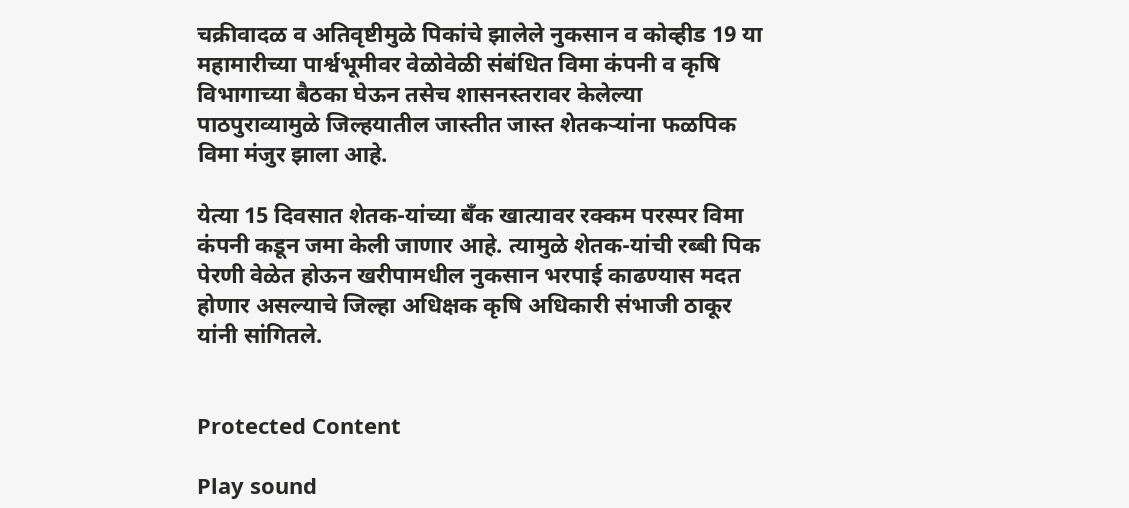चक्रीवादळ व अतिवृष्टीमुळे पिकांचे झालेले नुकसान व कोव्हीड 19 या महामारीच्या पार्श्वभूमीवर वेळोवेळी संबंधित विमा कंपनी व कृषि विभागाच्या बैठका घेऊन तसेच शासनस्तरावर केलेल्या पाठपुराव्यामुळे जिल्हयातील जास्तीत जास्त शेतकऱ्‍यांना फळपिक विमा मंजुर झाला आहे.

येत्या 15 दिवसात शेतक-यांच्या बँक खात्यावर रक्कम परस्पर विमा कंपनी कडून जमा केली जाणार आहे. त्यामुळे शेतक-यांची रब्बी पिक पेरणी वेळेत होऊन खरीपामधील नुकसान भरपाई काढण्यास मदत होणार असल्याचे जिल्हा अधिक्षक कृषि अधिकारी संभाजी ठाकूर यांनी सांगितले.


Protected Content

Play sound